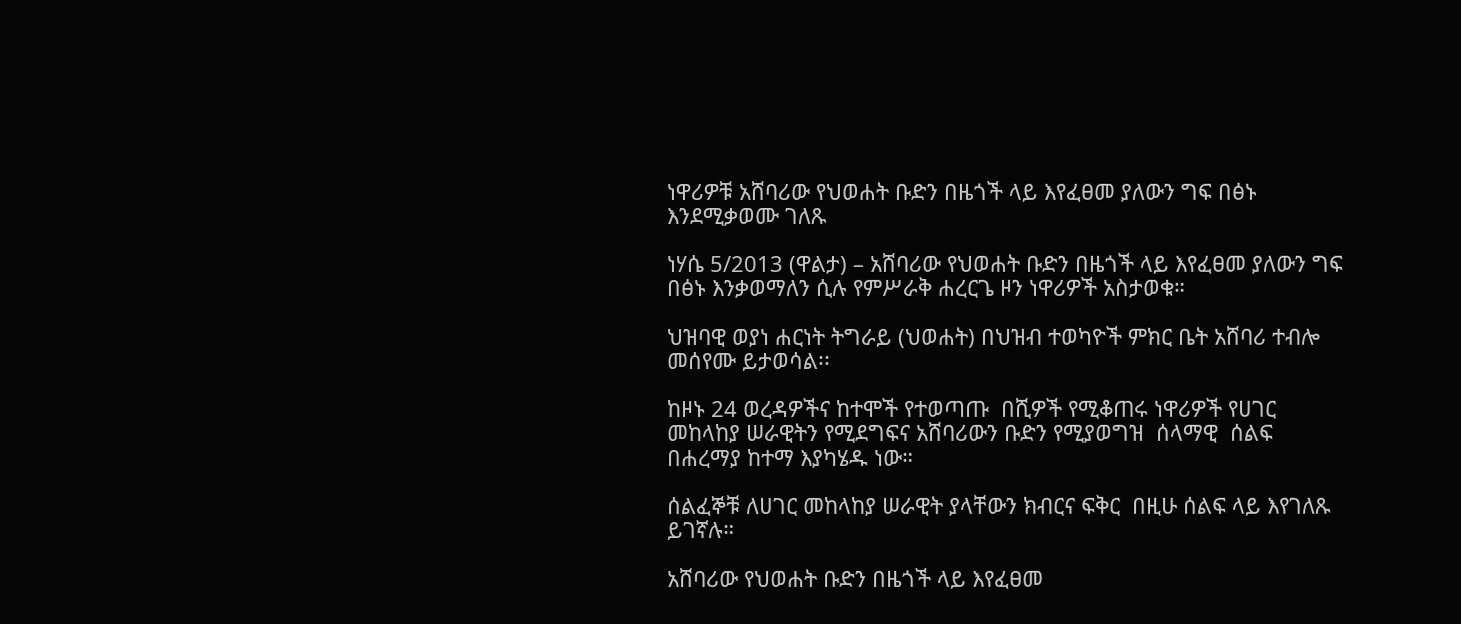ነዋሪዎቹ አሸባሪው የህወሐት ቡድን በዜጎች ላይ እየፈፀመ ያለውን ግፍ በፅኑ እንደሚቃወሙ ገለጹ

ነሃሴ 5/2013 (ዋልታ) – አሸባሪው የህወሐት ቡድን በዜጎች ላይ እየፈፀመ ያለውን ግፍ በፅኑ እንቃወማለን ሲሉ የምሥራቅ ሐረርጌ ዞን ነዋሪዎች አስታወቁ።

ህዝባዊ ወያነ ሐርነት ትግራይ (ህወሐት) በህዝብ ተወካዮች ምክር ቤት አሸባሪ ተብሎ መሰየሙ ይታወሳል፡፡

ከዞኑ 24 ወረዳዎችና ከተሞች የተወጣጡ  በሺዎች የሚቆጠሩ ነዋሪዎች የሀገር መከላከያ ሠራዊትን የሚደግፍና አሸባሪውን ቡድን የሚያወግዝ  ሰላማዊ  ሰልፍ በሐረማያ ከተማ እያካሄዱ ነው።

ሰልፈኞቹ ለሀገር መከላከያ ሠራዊት ያላቸውን ክብርና ፍቅር  በዚሁ ሰልፍ ላይ እየገለጹ ይገኛሉ።

አሸባሪው የህወሐት ቡድን በዜጎች ላይ እየፈፀመ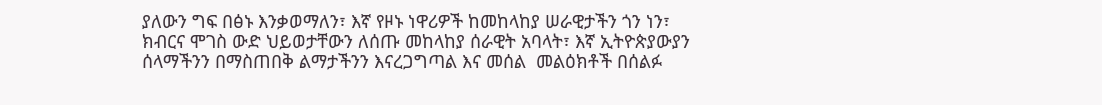ያለውን ግፍ በፅኑ እንቃወማለን፣ እኛ የዞኑ ነዋሪዎች ከመከላከያ ሠራዊታችን ጎን ነን፣ ክብርና ሞገስ ውድ ህይወታቸውን ለሰጡ መከላከያ ሰራዊት አባላት፣ እኛ ኢትዮጵያውያን ሰላማችንን በማስጠበቅ ልማታችንን እናረጋግጣል እና መሰል  መልዕክቶች በሰልፉ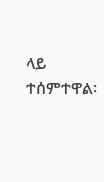ላይ  ተሰምተዋል፡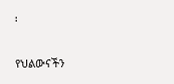፡

የህልውናችን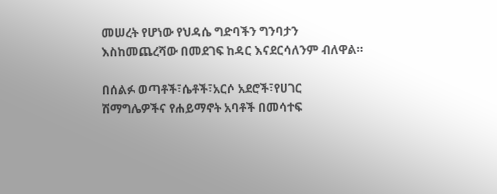መሠረት የሆነው የህዳሴ ግድባችን ግንባታን እስከመጨረሻው በመደገፍ ከዳር እናደርሳለንም ብለዋል።

በሰልፉ ወጣቶች፣ሴቶች፣አርሶ አደሮች፣የሀገር ሽማግሌዎችና የሐይማኖት አባቶች በመሳተፍ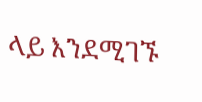ላይ እንደሚገኙ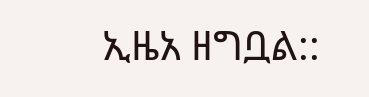ኢዜአ ዘግቧል::